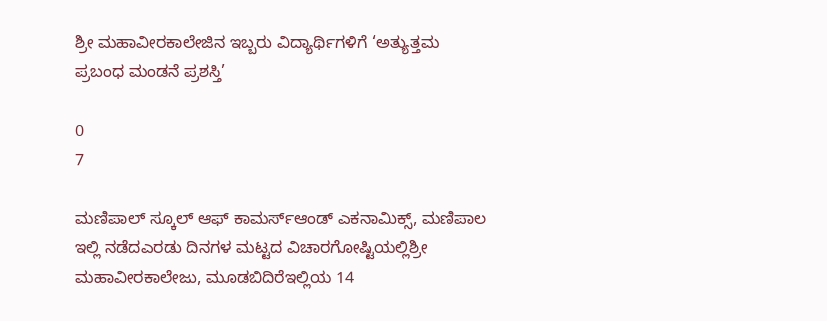ಶ್ರೀ ಮಹಾವೀರಕಾಲೇಜಿನ ಇಬ್ಬರು ವಿದ್ಯಾರ್ಥಿಗಳಿಗೆ ‘ಅತ್ಯುತ್ತಮ ಪ್ರಬಂಧ ಮಂಡನೆ ಪ್ರಶಸ್ತಿ’

0
7

ಮಣಿಪಾಲ್ ಸ್ಕೂಲ್‌ ಆಫ್ ಕಾಮರ್ಸ್ಆಂಡ್‌ ಎಕನಾಮಿಕ್ಸ್, ಮಣಿಪಾಲ ಇಲ್ಲಿ ನಡೆದಎರಡು ದಿನಗಳ ಮಟ್ಟದ ವಿಚಾರಗೋಷ್ಟಿಯಲ್ಲಿಶ್ರೀ ಮಹಾವೀರಕಾಲೇಜು, ಮೂಡಬಿದಿರೆಇಲ್ಲಿಯ 14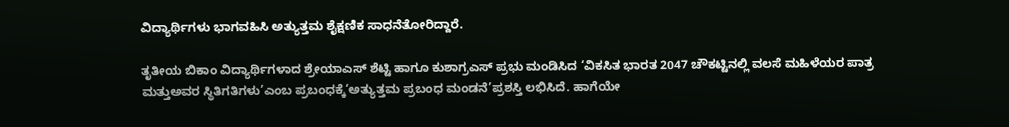ವಿದ್ಯಾರ್ಥಿಗಳು ಭಾಗವಹಿಸಿ ಅತ್ಯುತ್ತಮ ಶೈಕ್ಷಣಿಕ ಸಾಧನೆತೋರಿದ್ದಾರೆ.

ತೃತೀಯ ಬಿಕಾಂ ವಿದ್ಯಾರ್ಥಿಗಳಾದ ಶ್ರೇಯಾಎಸ್ ಶೆಟ್ಟಿ ಹಾಗೂ ಕುಶಾಗ್ರಎಸ್ ಪ್ರಭು ಮಂಡಿಸಿದ ‘ವಿಕಸಿತ ಭಾರತ 2047 ಚೌಕಟ್ಟಿನಲ್ಲಿ ವಲಸೆ ಮಹಿಳೆಯರ ಪಾತ್ರ ಮತ್ತುಅವರ ಸ್ಥಿತಿಗತಿಗಳು’ಎಂಬ ಪ್ರಬಂಧಕ್ಕೆ‘ಅತ್ಯುತ್ತಮ ಪ್ರಬಂಧ ಮಂಡನೆ’ಪ್ರಶಸ್ತಿ ಲಭಿಸಿದೆ. ಹಾಗೆಯೇ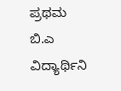ಪ್ರಥಮ ಬಿ.ಎ ವಿದ್ಯಾರ್ಥಿನಿ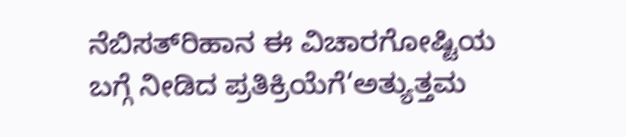ನೆಬಿಸತ್‌ರಿಹಾನ ಈ ವಿಚಾರಗೋಷ್ಟಿಯ ಬಗ್ಗೆ ನೀಡಿದ ಪ್ರತಿಕ್ರಿಯೆಗೆ‘ಅತ್ಯುತ್ತಮ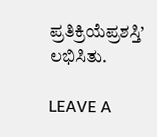ಪ್ರತಿಕ್ರಿಯೆಪ್ರಶಸ್ತಿ’ ಲಭಿಸಿತು.

LEAVE A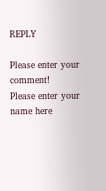REPLY

Please enter your comment!
Please enter your name here